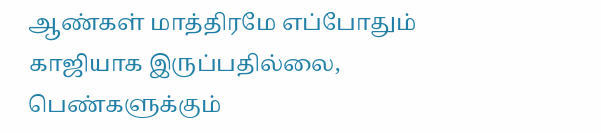ஆண்கள் மாத்திரமே எப்போதும் காஜியாக இருப்பதில்லை, பெண்களுக்கும்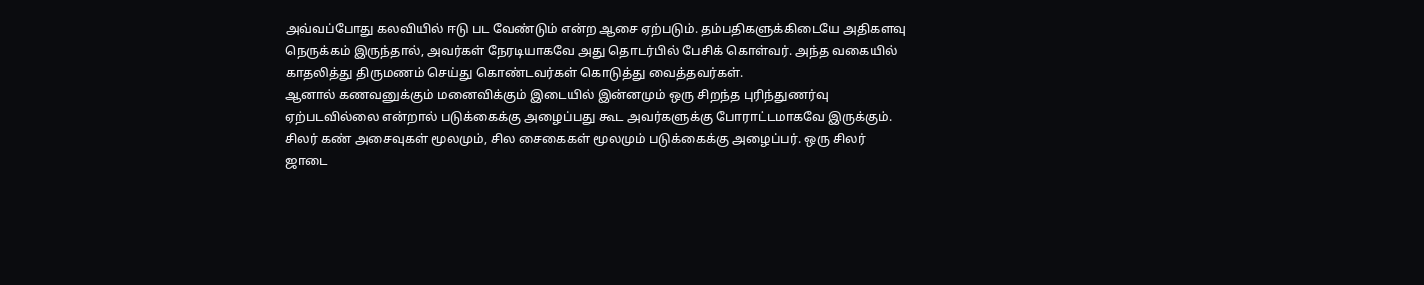அவ்வப்போது கலவியில் ஈடு பட வேண்டும் என்ற ஆசை ஏற்படும். தம்பதிகளுக்கிடையே அதிகளவு நெருக்கம் இருந்தால், அவர்கள் நேரடியாகவே அது தொடர்பில் பேசிக் கொள்வர். அந்த வகையில் காதலித்து திருமணம் செய்து கொண்டவர்கள் கொடுத்து வைத்தவர்கள்.
ஆனால் கணவனுக்கும் மனைவிக்கும் இடையில் இன்னமும் ஒரு சிறந்த புரிந்துணர்வு ஏற்படவில்லை என்றால் படுக்கைக்கு அழைப்பது கூட அவர்களுக்கு போராட்டமாகவே இருக்கும்.
சிலர் கண் அசைவுகள் மூலமும், சில சைகைகள் மூலமும் படுக்கைக்கு அழைப்பர். ஒரு சிலர் ஜாடை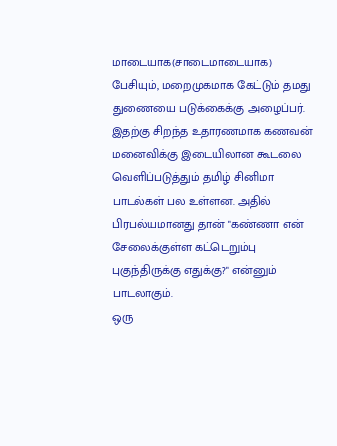மாடையாக(சாடைமாடையாக) பேசியும், மறைமுகமாக கேட்டும் தமது துணையை படுக்கைக்கு அழைப்பர்.
இதற்கு சிறந்த உதாரணமாக கணவன் மனைவிக்கு இடையிலான கூடலை வெளிப்படுத்தும் தமிழ் சினிமா பாடல்கள் பல உள்ளன. அதில் பிரபல்யமானது தான் "கண்ணா என் சேலைக்குள்ள கட்டெறும்பு புகுந்திருக்கு எதுக்கு?" என்னும் பாடலாகும்.
ஒரு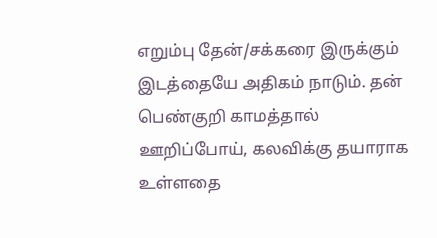எறும்பு தேன்/சக்கரை இருக்கும் இடத்தையே அதிகம் நாடும். தன் பெண்குறி காமத்தால் ஊறிப்போய், கலவிக்கு தயாராக உள்ளதை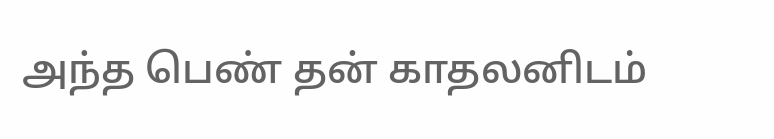அந்த பெண் தன் காதலனிடம்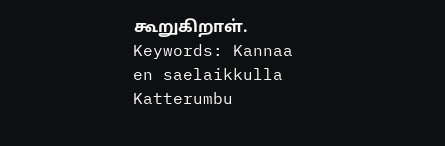கூறுகிறாள்.
Keywords: Kannaa en saelaikkulla Katterumbu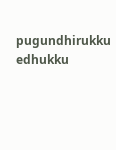pugundhirukku edhukku